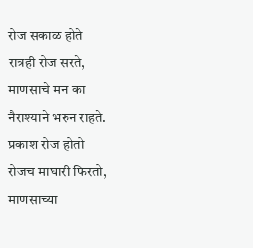रोज सकाळ होते
रात्रही रोज सरते,
माणसाचे मन का
नैराश्याने भरुन राहते.
प्रकाश रोज होतो
रोजच माघारी फिरतो,
माणसाच्या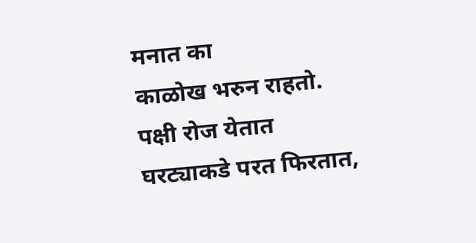मनात का
काळोख भरुन राहतो.
पक्षी रोज येतात
घरट्याकडे परत फिरतात,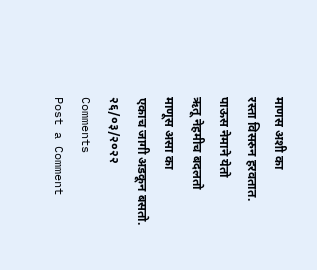माणस अशी का
रस्ता विसरुन हरवतात.
पाऊस नेमाने येतो
ऋतू नेहमीच बदलतो
माणूस असा का
एकाच जागी अडकून बसतो.
२६/०३/२०२२
Comments
Post a Comment